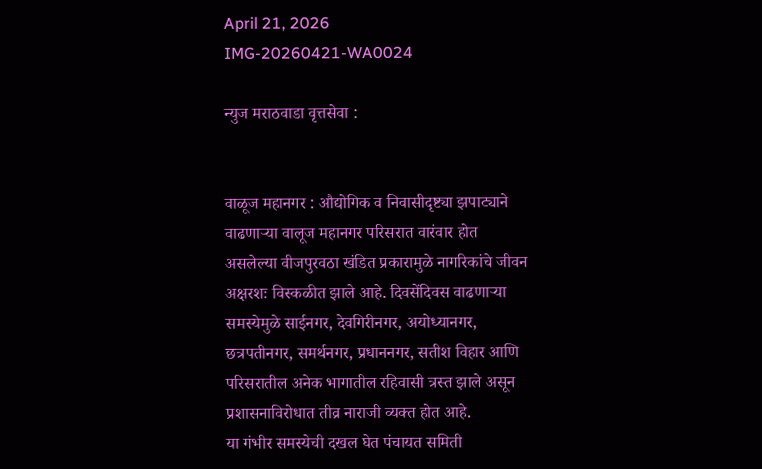April 21, 2026
IMG-20260421-WA0024

न्युज मराठवाडा वृत्तसेवा :


वाळूज महानगर : औद्योगिक व निवासीदृष्ट्या झपाट्याने वाढणाऱ्या वालूज महानगर परिसरात वारंवार होत असलेल्या वीजपुरवठा खंडित प्रकारामुळे नागरिकांचे जीवन अक्षरशः विस्कळीत झाले आहे. दिवसेंदिवस वाढणाऱ्या समस्येमुळे साईनगर, देवगिरीनगर, अयोध्यानगर, छत्रपतीनगर, समर्थनगर, प्रधाननगर, सतीश विहार आणि परिसरातील अनेक भागातील रहिवासी त्रस्त झाले असून प्रशासनाविरोधात तीव्र नाराजी व्यक्त होत आहे.
या गंभीर समस्येची दखल घेत पंचायत समिती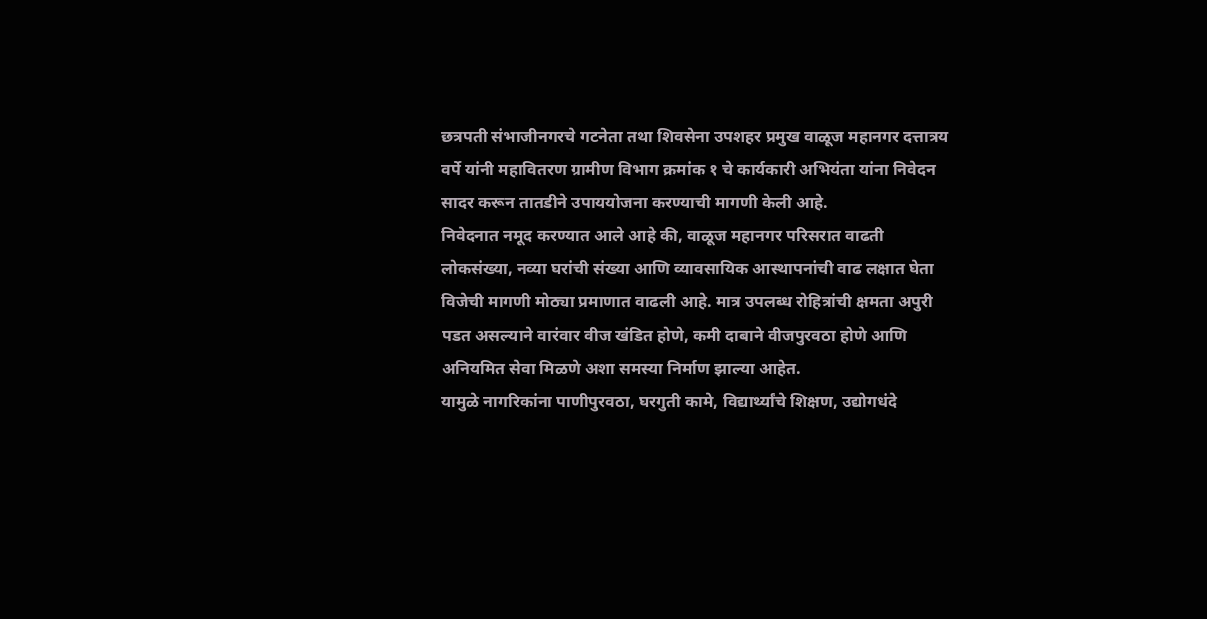छत्रपती संभाजीनगरचे गटनेता तथा शिवसेना उपशहर प्रमुख वाळूज महानगर दत्तात्रय वर्पे यांनी महावितरण ग्रामीण विभाग क्रमांक १ चे कार्यकारी अभियंता यांना निवेदन सादर करून तातडीने उपाययोजना करण्याची मागणी केली आहे.
निवेदनात नमूद करण्यात आले आहे की, वाळूज महानगर परिसरात वाढती लोकसंख्या, नव्या घरांची संख्या आणि व्यावसायिक आस्थापनांची वाढ लक्षात घेता विजेची मागणी मोठ्या प्रमाणात वाढली आहे. मात्र उपलब्ध रोहित्रांची क्षमता अपुरी पडत असल्याने वारंवार वीज खंडित होणे, कमी दाबाने वीजपुरवठा होणे आणि अनियमित सेवा मिळणे अशा समस्या निर्माण झाल्या आहेत.
यामुळे नागरिकांना पाणीपुरवठा, घरगुती कामे, विद्यार्थ्यांचे शिक्षण, उद्योगधंदे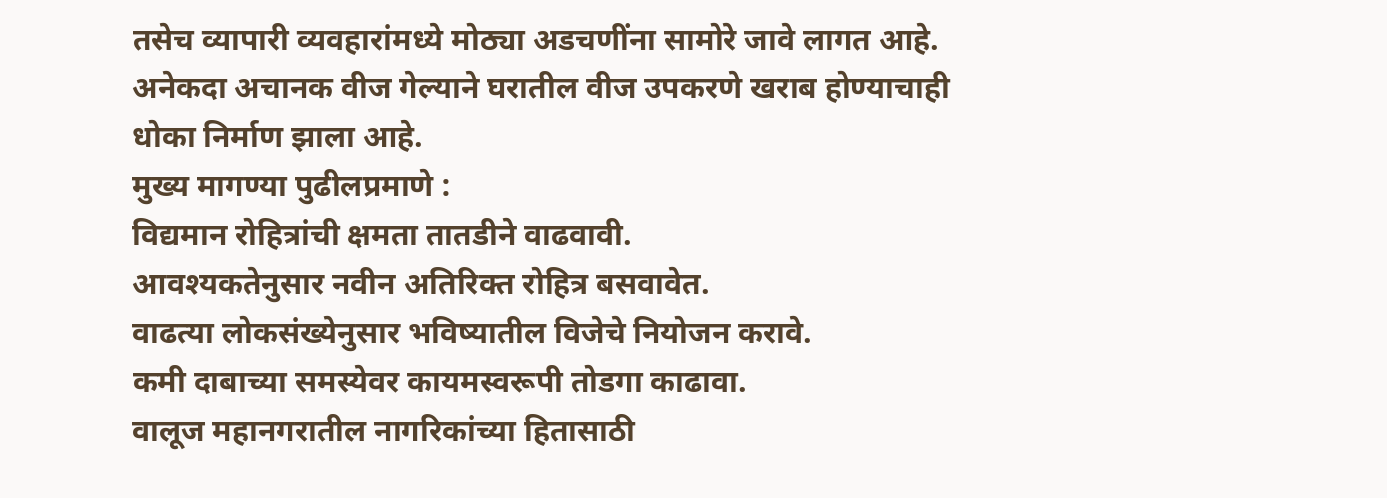तसेच व्यापारी व्यवहारांमध्ये मोठ्या अडचणींना सामोरे जावे लागत आहे. अनेकदा अचानक वीज गेल्याने घरातील वीज उपकरणे खराब होण्याचाही धोका निर्माण झाला आहे.
मुख्य मागण्या पुढीलप्रमाणे :
विद्यमान रोहित्रांची क्षमता तातडीने वाढवावी.
आवश्यकतेनुसार नवीन अतिरिक्त रोहित्र बसवावेत.
वाढत्या लोकसंख्येनुसार भविष्यातील विजेचे नियोजन करावे.
कमी दाबाच्या समस्येवर कायमस्वरूपी तोडगा काढावा.
वालूज महानगरातील नागरिकांच्या हितासाठी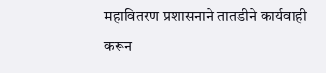महावितरण प्रशासनाने तातडीने कार्यवाही करून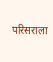परिसराला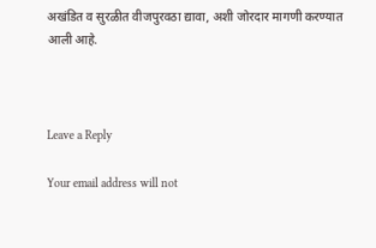अखंडित व सुरळीत वीजपुरवठा द्यावा, अशी जोरदार मागणी करण्यात आली आहे.



Leave a Reply

Your email address will not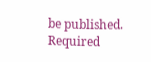be published. Required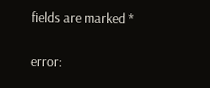fields are marked *

error: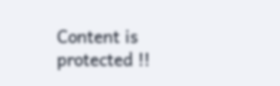Content is protected !!